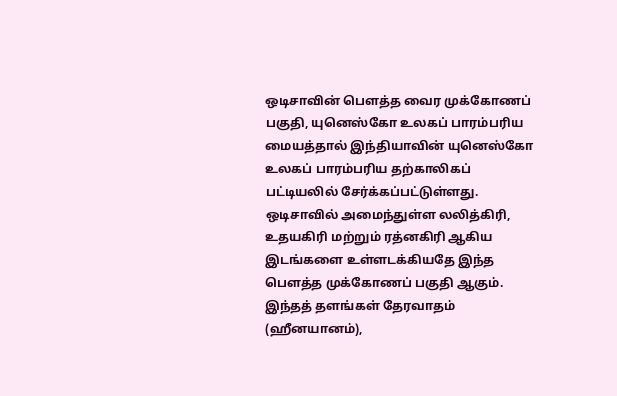ஒடிசாவின் பௌத்த வைர முக்கோணப் பகுதி, யுனெஸ்கோ உலகப் பாரம்பரிய மையத்தால் இந்தியாவின் யுனெஸ்கோ உலகப் பாரம்பரிய தற்காலிகப் பட்டியலில் சேர்க்கப்பட்டுள்ளது.
ஒடிசாவில் அமைந்துள்ள லலித்கிரி, உதயகிரி மற்றும் ரத்னகிரி ஆகிய இடங்களை உள்ளடக்கியதே இந்த பௌத்த முக்கோணப் பகுதி ஆகும்.
இந்தத் தளங்கள் தேரவாதம் (ஹீனயானம்),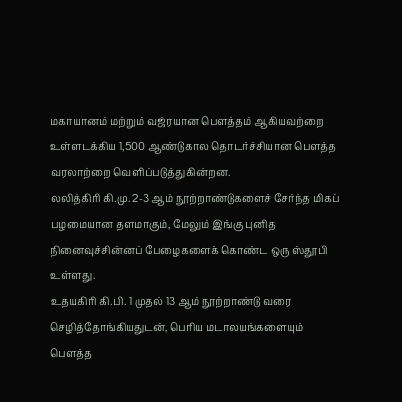மகாயானம் மற்றும் வஜ்ரயான பௌத்தம் ஆகியவற்றை உள்ளடக்கிய 1,500 ஆண்டுகால தொடர்ச்சியான பௌத்த வரலாற்றை வெளிப்படுத்துகின்றன.
லலித்கிரி கி.மு. 2-3 ஆம் நூற்றாண்டுகளைச் சேர்ந்த மிகப் பழமையான தளமாகும், மேலும் இங்கு புனித நினைவுச்சின்னப் பேழைகளைக் கொண்ட ஒரு ஸ்தூபி உள்ளது.
உதயகிரி கி.பி. 1 முதல் 13 ஆம் நூற்றாண்டு வரை செழித்தோங்கியதுடன், பெரிய மடாலயங்களையும் பௌத்த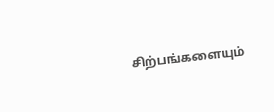சிற்பங்களையும்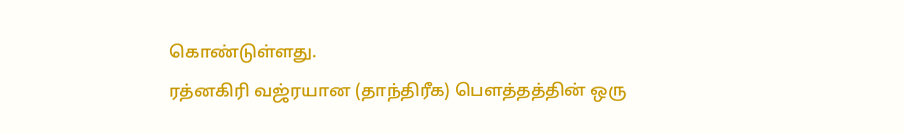கொண்டுள்ளது.
ரத்னகிரி வஜ்ரயான (தாந்திரீக) பௌத்தத்தின் ஒரு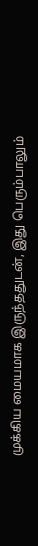முக்கிய மையமாக இருந்ததுடன், இது பெரும்பாலும்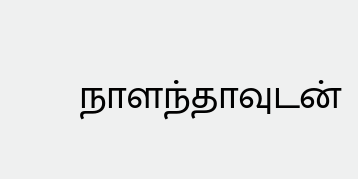நாளந்தாவுடன்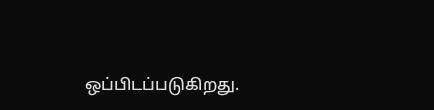ஒப்பிடப்படுகிறது.